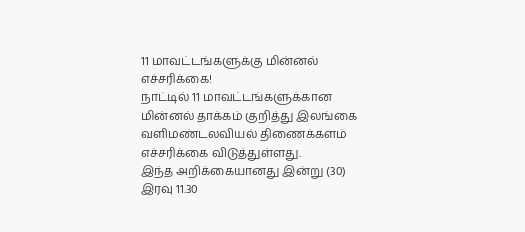11 மாவட்டங்களுக்கு மின்னல் எச்சரிக்கை!
நாட்டில் 11 மாவட்டங்களுக்கான மின்னல் தாக்கம் குறித்து இலங்கை வளிமண்டலவியல் திணைக்களம் எச்சரிக்கை விடுத்துள்ளது.
இந்த அறிக்கையானது இன்று (30) இரவு 11.30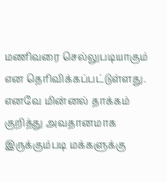மணிவரை செல்லுபடியாகும் என தெரிவிக்கப்பட்டுள்ளது.
எனவே மின்னல் தாக்கம் குறித்து அவதானமாக இருக்கும்படி மக்களுக்கு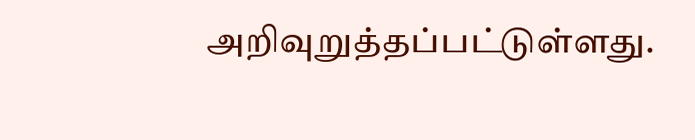அறிவுறுத்தப்பட்டுள்ளது.